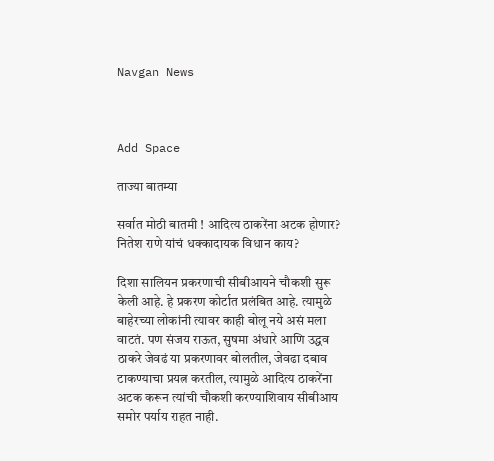Navgan News



Add Space

ताज्या बातम्या

सर्वात मोठी बातमी ! आदित्य ठाकरेंना अटक होणार? नितेश राणे यांचं धक्कादायक विधान काय?

दिशा सालियन प्रकरणाची सीबीआयने चौकशी सुरू केली आहे. हे प्रकरण कोर्टात प्रलंबित आहे. त्यामुळे बाहेरच्या लोकांनी त्यावर काही बोलू नये असं मला वाटतं. पण संजय राऊत, सुषमा अंधारे आणि उद्धव ठाकरे जेवढं या प्रकरणावर बोलतील, जेवढा दबाव टाकण्याचा प्रयत्न करतील, त्यामुळे आदित्य ठाकरेंना अटक करून त्यांची चौकशी करण्याशिवाय सीबीआय समोर पर्याय राहत नाही.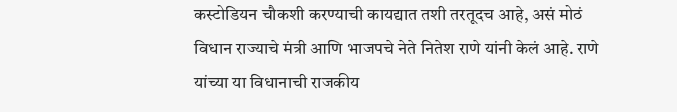कस्टोडियन चौकशी करण्याची कायद्यात तशी तरतूदच आहे, असं मोठं विधान राज्याचे मंत्री आणि भाजपचे नेते नितेश राणे यांनी केलं आहे. राणे यांच्या या विधानाची राजकीय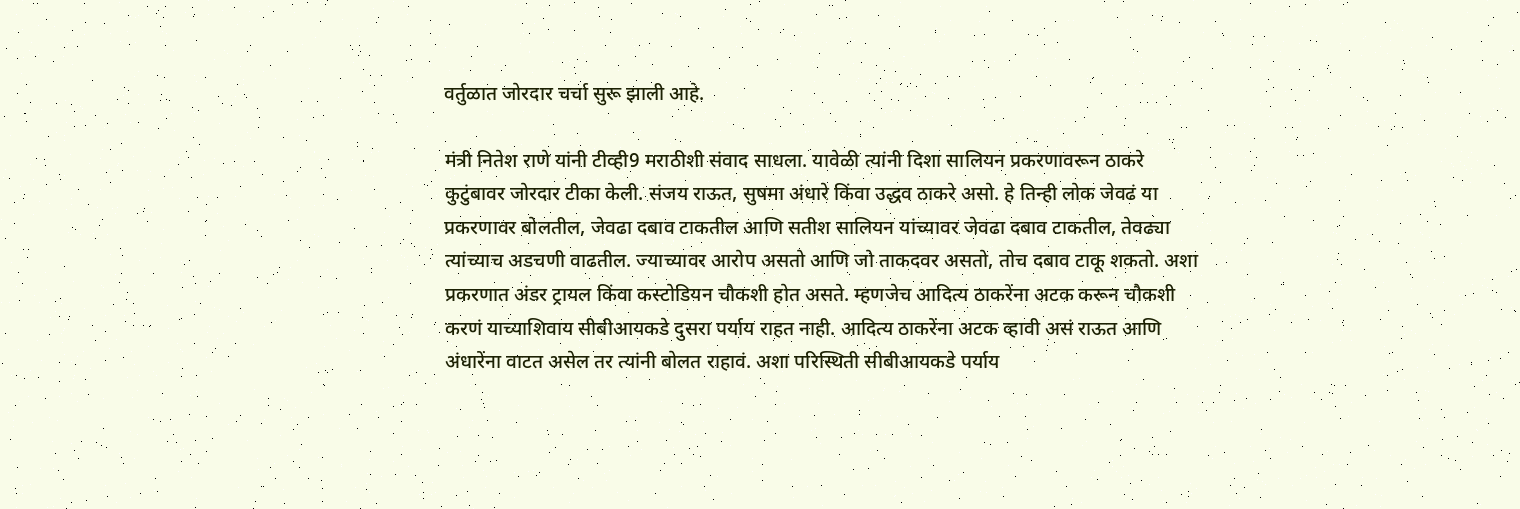वर्तुळात जोरदार चर्चा सुरू झाली आहे.

मंत्री नितेश राणे यांनी टीव्ही9 मराठीशी संवाद साधला. यावेळी त्यांनी दिशा सालियन प्रकरणावरून ठाकरे कुटुंबावर जोरदार टीका केली. संजय राऊत, सुषमा अंधारे किंवा उद्धव ठाकरे असो. हे तिन्ही लोक जेवढं या प्रकरणावर बोलतील, जेवढा दबाव टाकतील आणि सतीश सालियन यांच्यावर जेवढा दबाव टाकतील, तेवढ्या त्यांच्याच अडचणी वाढतील. ज्याच्यावर आरोप असतो आणि जो ताकदवर असतो, तोच दबाव टाकू शकतो. अशा प्रकरणात अंडर ट्रायल किंवा कस्टोडियन चौकशी होत असते. म्हणजेच आदित्य ठाकरेंना अटक करून चौकशी करणं याच्याशिवाय सीबीआयकडे दुसरा पर्याय राहत नाही. आदित्य ठाकरेंना अटक व्हावी असं राऊत आणि अंधारेंना वाटत असेल तर त्यांनी बोलत राहावं. अशा परिस्थिती सीबीआयकडे पर्याय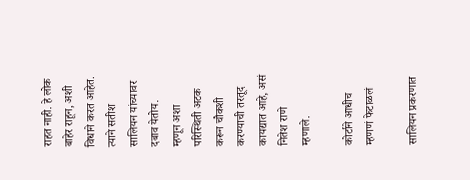राहत नाही. हे लोक बाहेर राहून, अशी विधाने करत आहेत. त्याने सतीश सालियन यांच्यावर दबाव येतोय. म्हणून अशा परिस्थिती अटक करून चौकशी करण्याची तरतूद कायद्यात आहे, असं नितेश राणे म्हणाले.

कोर्टाने आधीच म्हणणं फेटाळलं

सालियन प्रकरणात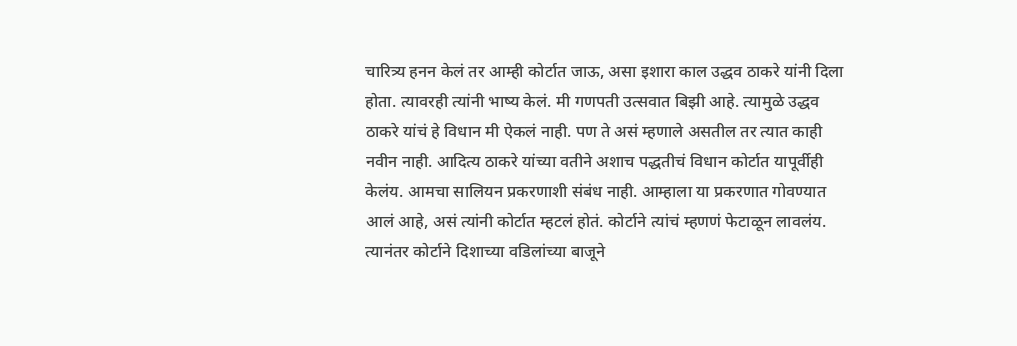चारित्र्य हनन केलं तर आम्ही कोर्टात जाऊ, असा इशारा काल उद्धव ठाकरे यांनी दिला होता. त्यावरही त्यांनी भाष्य केलं. मी गणपती उत्सवात बिझी आहे. त्यामुळे उद्धव ठाकरे यांचं हे विधान मी ऐकलं नाही. पण ते असं म्हणाले असतील तर त्यात काही नवीन नाही. आदित्य ठाकरे यांच्या वतीने अशाच पद्धतीचं विधान कोर्टात यापूर्वीही केलंय. आमचा सालियन प्रकरणाशी संबंध नाही. आम्हाला या प्रकरणात गोवण्यात आलं आहे, असं त्यांनी कोर्टात म्हटलं होतं. कोर्टाने त्यांचं म्हणणं फेटाळून लावलंय. त्यानंतर कोर्टाने दिशाच्या वडिलांच्या बाजूने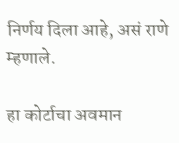निर्णय दिला आहे, असं राणे म्हणाले.

हा कोर्टाचा अवमान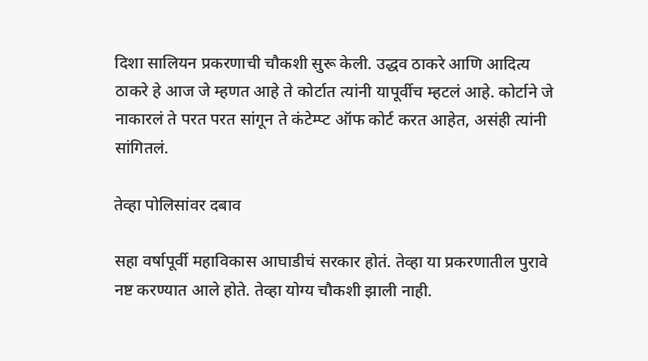दिशा सालियन प्रकरणाची चौकशी सुरू केली. उद्धव ठाकरे आणि आदित्य ठाकरे हे आज जे म्हणत आहे ते कोर्टात त्यांनी यापूर्वीच म्हटलं आहे. कोर्टाने जे नाकारलं ते परत परत सांगून ते कंटेम्प्ट ऑफ कोर्ट करत आहेत, असंही त्यांनी सांगितलं.

तेव्हा पोलिसांवर दबाव

सहा वर्षापूर्वी महाविकास आघाडीचं सरकार होतं. तेव्हा या प्रकरणातील पुरावे नष्ट करण्यात आले होते. तेव्हा योग्य चौकशी झाली नाही.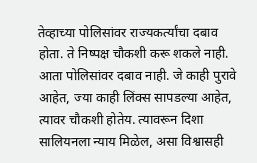तेव्हाच्या पोलिसांवर राज्यकर्त्यांचा दबाव होता. ते निष्पक्ष चौकशी करू शकले नाही. आता पोलिसांवर दबाव नाही. जे काही पुरावे आहेत, ज्या काही लिंक्स सापडल्या आहेत, त्यावर चौकशी होतेय. त्यावरून दिशा सालियनला न्याय मिळेल, असा विश्वासही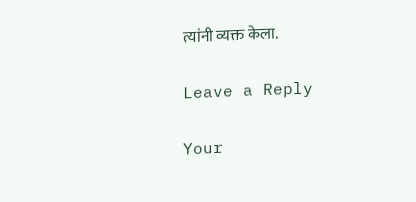त्यांनी व्यक्त केला.

Leave a Reply

Your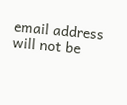email address will not be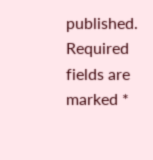published. Required fields are marked *